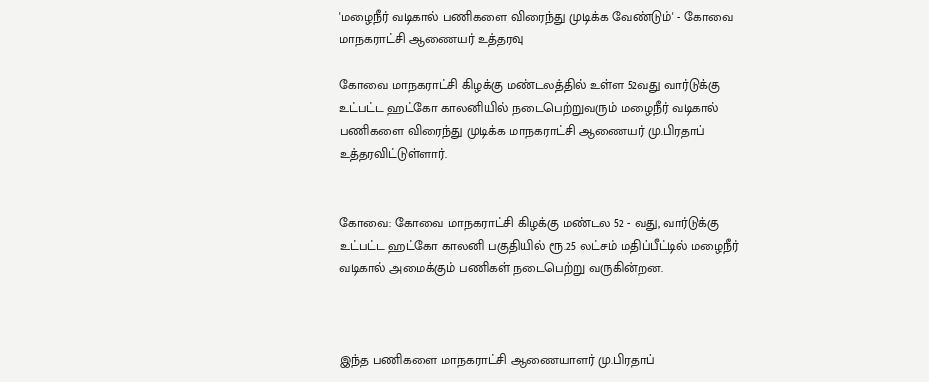'மழைநீர் வடிகால் பணிகளை விரைந்து முடிக்க வேண்டும்' - கோவை மாநகராட்சி ஆணையர் உத்தரவு

கோவை மாநகராட்சி கிழக்கு மண்டலத்தில் உள்ள 52வது வார்டுக்கு உட்பட்ட ஹட்கோ காலனியில் நடைபெற்றுவரும் மழைநீர் வடிகால் பணிகளை விரைந்து முடிக்க மாநகராட்சி ஆணையர் மு.பிரதாப் உத்தரவிட்டுள்ளார்.


கோவை: கோவை மாநகராட்சி கிழக்கு மண்டல 52 - வது, வார்டுக்கு உட்பட்ட ஹட்கோ காலனி பகுதியில் ரூ.25 லட்சம் மதிப்பீட்டில் மழைநீர் வடிகால் அமைக்கும் பணிகள் நடைபெற்று வருகின்றன.



இந்த பணிகளை மாநகராட்சி ஆணையாளர் மு.பிரதாப்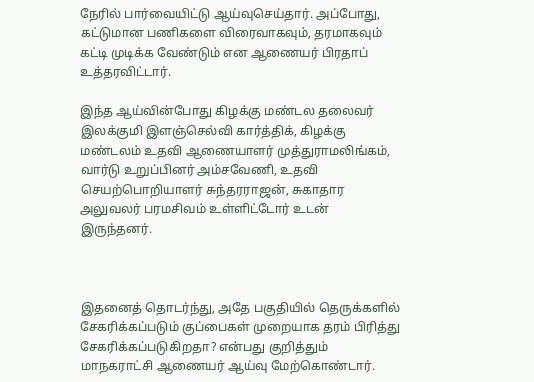நேரில் பார்வையிட்டு ஆய்வுசெய்தார். அப்போது, கட்டுமான பணிகளை விரைவாகவும், தரமாகவும் கட்டி முடிக்க வேண்டும் என ஆணையர் பிரதாப் உத்தரவிட்டார்.

இந்த ஆய்வின்போது கிழக்கு மண்டல தலைவர் இலக்குமி இளஞ்செல்வி கார்த்திக், கிழக்கு மண்டலம் உதவி ஆணையாளர் முத்துராமலிங்கம், வார்டு உறுப்பினர் அம்சவேணி, உதவி செயற்பொறியாளர் சுந்தரராஜன், சுகாதார அலுவலர் பரமசிவம் உள்ளிட்டோர் உடன் இருந்தனர்.



இதனைத் தொடர்ந்து, அதே பகுதியில் தெருக்களில் சேகரிக்கப்படும் குப்பைகள் முறையாக தரம் பிரித்து சேகரிக்கப்படுகிறதா? என்பது குறித்தும் மாநகராட்சி ஆணையர் ஆய்வு மேற்கொண்டார்.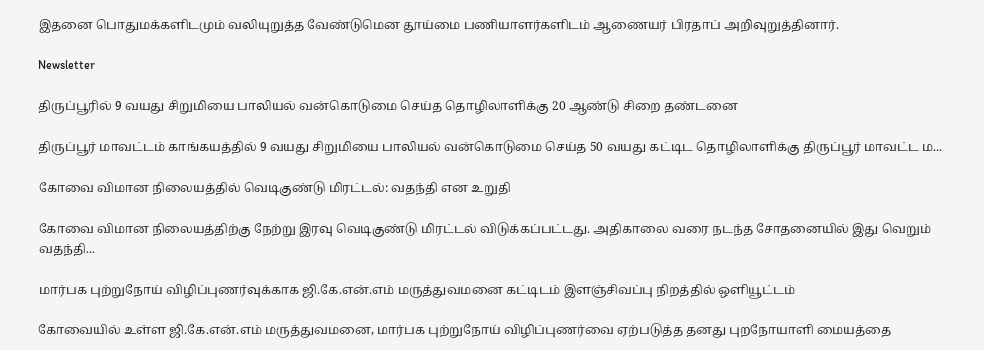இதனை பொதுமக்களிடமும் வலியுறுத்த வேண்டுமென தூய்மை பணியாளர்களிடம் ஆணையர் பிரதாப் அறிவுறுத்தினார்.

Newsletter

திருப்பூரில் 9 வயது சிறுமியை பாலியல் வன்கொடுமை செய்த தொழிலாளிக்கு 20 ஆண்டு சிறை தண்டனை

திருப்பூர் மாவட்டம் காங்கயத்தில் 9 வயது சிறுமியை பாலியல் வன்கொடுமை செய்த 50 வயது கட்டிட தொழிலாளிக்கு திருப்பூர் மாவட்ட ம...

கோவை விமான நிலையத்தில் வெடிகுண்டு மிரட்டல்: வதந்தி என உறுதி

கோவை விமான நிலையத்திற்கு நேற்று இரவு வெடிகுண்டு மிரட்டல் விடுக்கப்பட்டது. அதிகாலை வரை நடந்த சோதனையில் இது வெறும் வதந்தி...

மார்பக புற்றுநோய் விழிப்புணர்வுக்காக ஜி.கே.என்.எம் மருத்துவமனை கட்டிடம் இளஞ்சிவப்பு நிறத்தில் ஒளியூட்டம்

கோவையில் உள்ள ஜி.கே.என்.எம் மருத்துவமனை, மார்பக புற்றுநோய் விழிப்புணர்வை ஏற்படுத்த தனது புறநோயாளி மையத்தை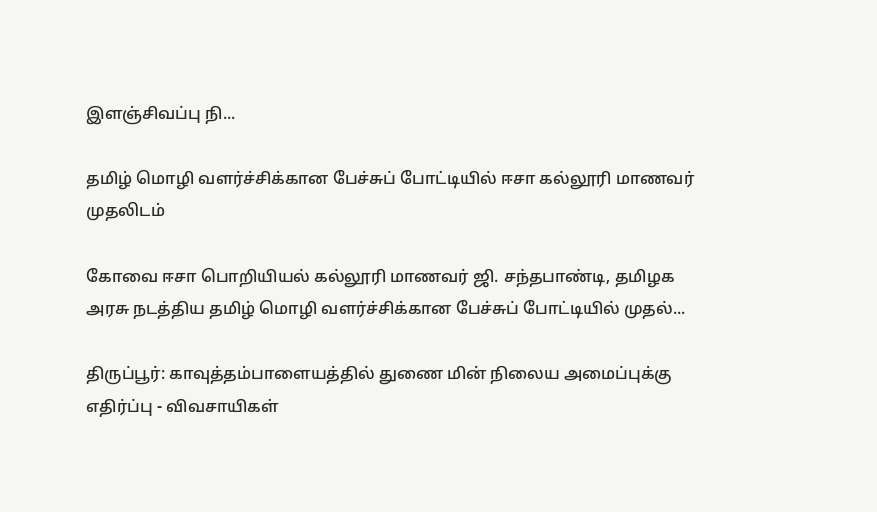இளஞ்சிவப்பு நி...

தமிழ் மொழி வளர்ச்சிக்கான பேச்சுப் போட்டியில் ஈசா கல்லூரி மாணவர் முதலிடம்

கோவை ஈசா பொறியியல் கல்லூரி மாணவர் ஜி. சந்தபாண்டி, தமிழக அரசு நடத்திய தமிழ் மொழி வளர்ச்சிக்கான பேச்சுப் போட்டியில் முதல்...

திருப்பூர்: காவுத்தம்பாளையத்தில் துணை மின் நிலைய அமைப்புக்கு எதிர்ப்பு - விவசாயிகள்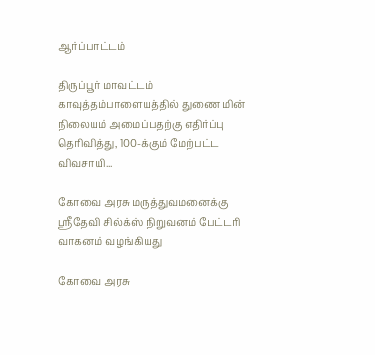ஆர்ப்பாட்டம்

திருப்பூர் மாவட்டம் காவுத்தம்பாளையத்தில் துணை மின் நிலையம் அமைப்பதற்கு எதிர்ப்பு தெரிவித்து, 100-க்கும் மேற்பட்ட விவசாயி...

கோவை அரசு மருத்துவமனைக்கு ஸ்ரீதேவி சில்க்ஸ் நிறுவனம் பேட்டரி வாகனம் வழங்கியது

கோவை அரசு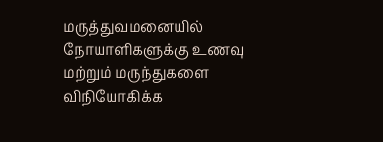மருத்துவமனையில் நோயாளிகளுக்கு உணவு மற்றும் மருந்துகளை விநியோகிக்க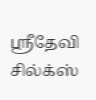ஸ்ரீதேவி சில்க்ஸ்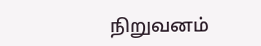நிறுவனம்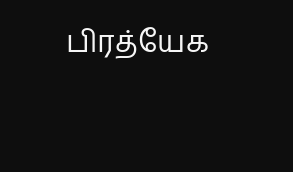பிரத்யேக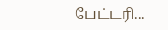பேட்டரி...